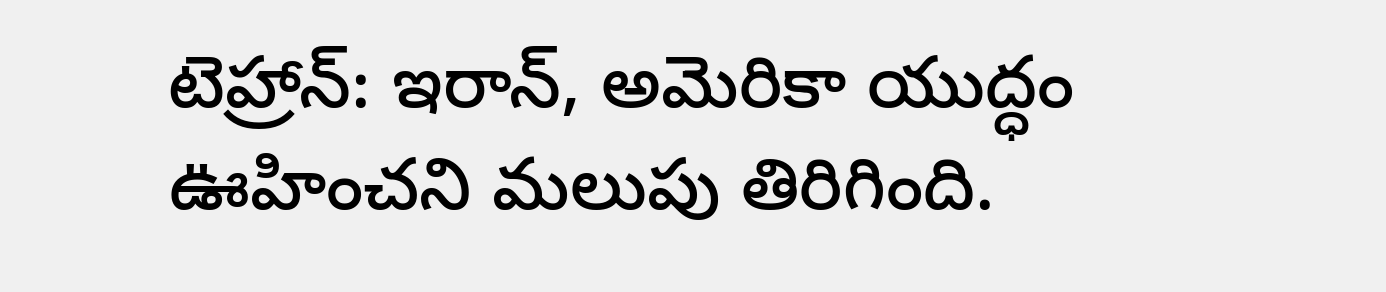టెహ్రాన్: ఇరాన్, అమెరికా యుద్ధం ఊహించని మలుపు తిరిగింది.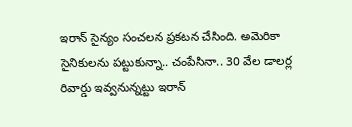ఇరాన్ సైన్యం సంచలన ప్రకటన చేసింది. అమెరికా సైనికులను పట్టుకున్నా.. చంపేసినా.. 30 వేల డాలర్ల రివార్డు ఇవ్వనున్నట్టు ఇరాన్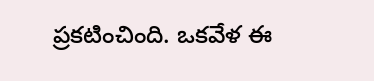ప్రకటించింది. ఒకవేళ ఈ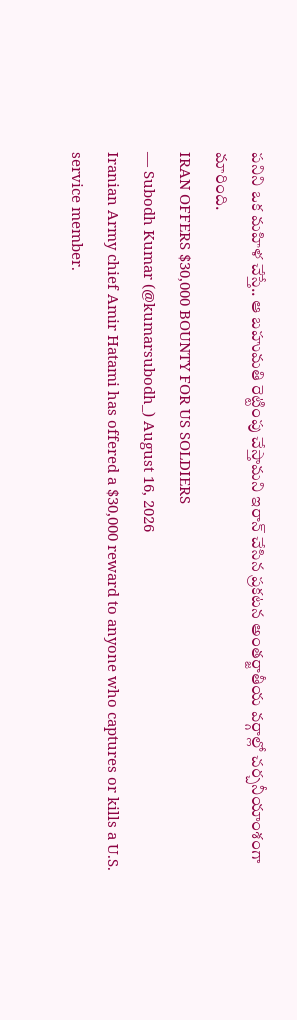పనిని ఒక మహిళ చేస్తే.. ఆ బహుమతి రెట్టింపు చేస్తామని ఇరాన్ చేసిన ప్రకటన అంతర్జాతీయ వర్గాల్లో చర్చనీయాంశంగా మారింది.
IRAN OFFERS $30,000 BOUNTY FOR US SOLDIERS
— Subodh Kumar (@kumarsubodh_) August 16, 2026
Iranian Army chief Amir Hatami has offered a $30,000 reward to anyone who captures or kills a U.S. service member.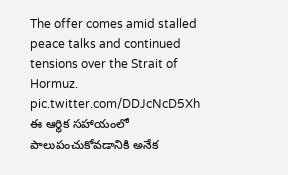The offer comes amid stalled peace talks and continued tensions over the Strait of Hormuz. pic.twitter.com/DDJcNcD5Xh
ఈ ఆర్థిక సహాయంలో పాలుపంచుకోవడానికి అనేక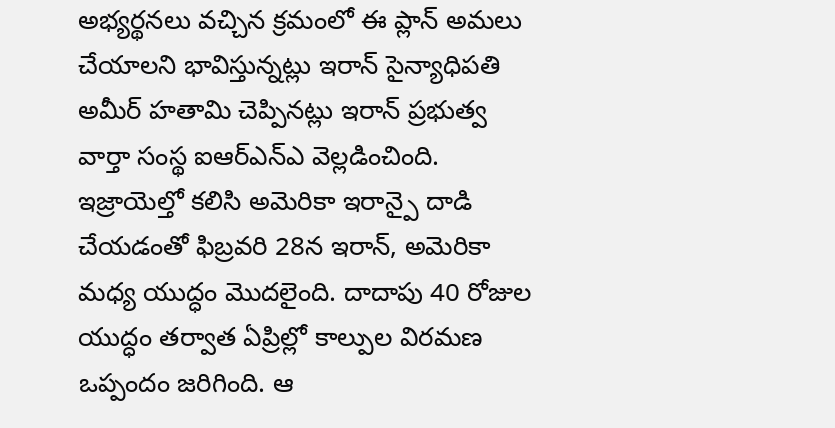అభ్యర్థనలు వచ్చిన క్రమంలో ఈ ప్లాన్ అమలు చేయాలని భావిస్తున్నట్లు ఇరాన్ సైన్యాధిపతి అమీర్ హతామి చెప్పినట్లు ఇరాన్ ప్రభుత్వ వార్తా సంస్థ ఐఆర్ఎన్ఎ వెల్లడించింది.
ఇజ్రాయెల్తో కలిసి అమెరికా ఇరాన్పై దాడి చేయడంతో ఫిబ్రవరి 28న ఇరాన్, అమెరికా మధ్య యుద్ధం మొదలైంది. దాదాపు 40 రోజుల యుద్ధం తర్వాత ఏప్రిల్లో కాల్పుల విరమణ ఒప్పందం జరిగింది. ఆ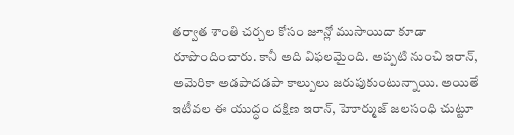తర్వాత శాంతి చర్చల కోసం జూన్లో ముసాయిదా కూడా రూపొందించారు. కానీ అది విఫలమైంది. అప్పటి నుంచి ఇరాన్, అమెరికా అడపాదడపా కాల్పులు జరుపుకుంటున్నాయి. అయితే ఇటీవల ఈ యుద్ధం దక్షిణ ఇరాన్, హెూర్ముజ్ జలసంధి చుట్టూ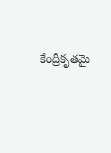కేంద్రీకృతమై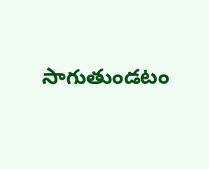సాగుతుండటం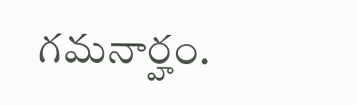గమనార్హం.